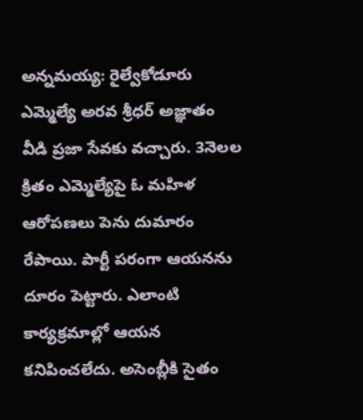అన్నమయ్య: రైల్వేకోడూరు ఎమ్మెల్యే అరవ శ్రీధర్ అజ్ఞాతం వీడి ప్రజా సేవకు వచ్చారు. 3నెలల క్రితం ఎమ్మెల్యేపై ఓ మహిళ ఆరోపణలు పెను దుమారం రేపాయి. పార్టీ పరంగా ఆయనను దూరం పెట్టారు. ఎలాంటి కార్యక్రమాల్లో ఆయన కనిపించలేదు. అసెంబ్లీకి సైతం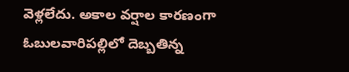వెళ్లలేదు. అకాల వర్షాల కారణంగా ఓబులవారిపల్లిలో దెబ్బతిన్న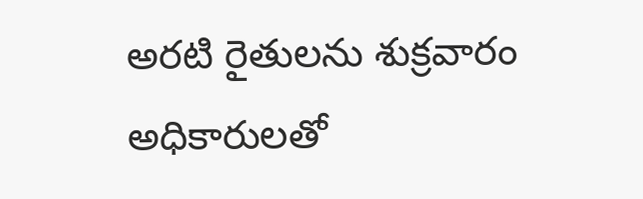అరటి రైతులను శుక్రవారం అధికారులతో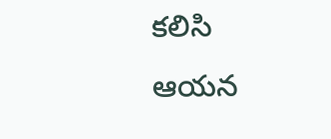కలిసి ఆయన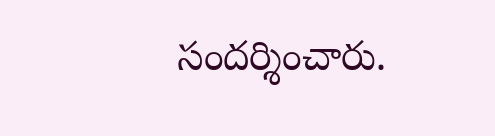సందర్శించారు.